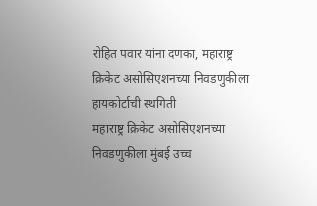रोहित पवार यांना दणका, महाराष्ट्र क्रिकेट असोसिएशनच्या निवडणुकीला हायकोर्टाची स्थगिती
महाराष्ट्र क्रिकेट असोसिएशनच्या निवडणुकीला मुंबई उच्च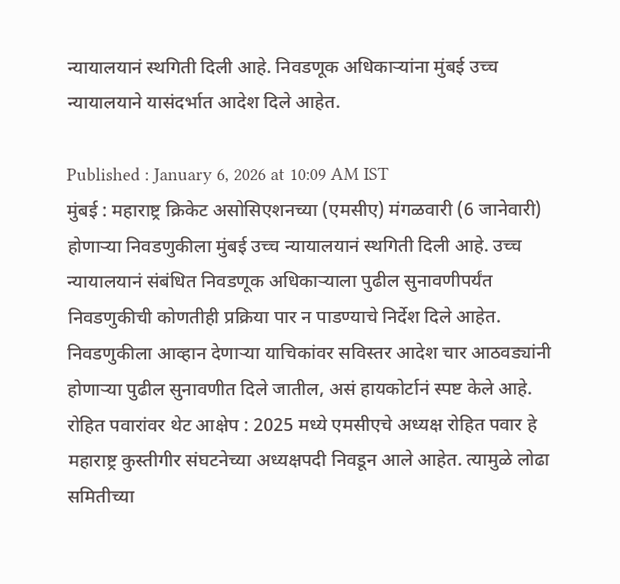न्यायालयानं स्थगिती दिली आहे. निवडणूक अधिकाऱ्यांना मुंबई उच्च न्यायालयाने यासंदर्भात आदेश दिले आहेत.

Published : January 6, 2026 at 10:09 AM IST
मुंबई : महाराष्ट्र क्रिकेट असोसिएशनच्या (एमसीए) मंगळवारी (6 जानेवारी) होणाऱ्या निवडणुकीला मुंबई उच्च न्यायालयानं स्थगिती दिली आहे. उच्च न्यायालयानं संबंधित निवडणूक अधिकाऱ्याला पुढील सुनावणीपर्यंत निवडणुकीची कोणतीही प्रक्रिया पार न पाडण्याचे निर्देश दिले आहेत. निवडणुकीला आव्हान देणाऱ्या याचिकांवर सविस्तर आदेश चार आठवड्यांनी होणाऱ्या पुढील सुनावणीत दिले जातील, असं हायकोर्टानं स्पष्ट केले आहे.
रोहित पवारांवर थेट आक्षेप : 2025 मध्ये एमसीएचे अध्यक्ष रोहित पवार हे महाराष्ट्र कुस्तीगीर संघटनेच्या अध्यक्षपदी निवडून आले आहेत. त्यामुळे लोढा समितीच्या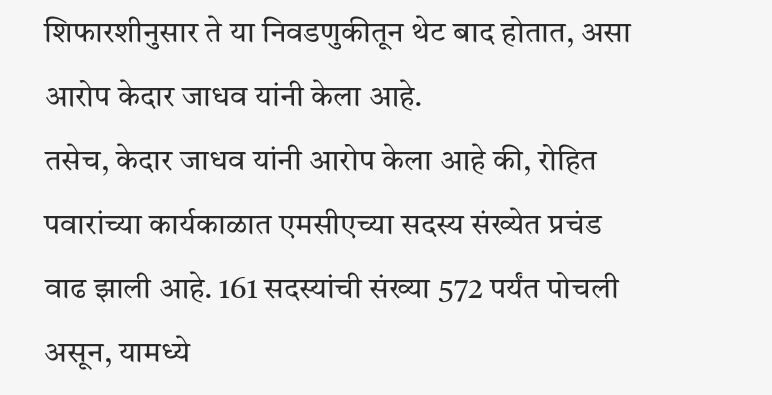शिफारशीनुसार ते या निवडणुकीतून थेट बाद होतात, असा आरोप केदार जाधव यांनी केला आहे.
तसेच, केदार जाधव यांनी आरोप केला आहे की, रोहित पवारांच्या कार्यकाळात एमसीएच्या सदस्य संख्येत प्रचंड वाढ झाली आहे. 161 सदस्यांची संख्या 572 पर्यंत पोचली असून, यामध्ये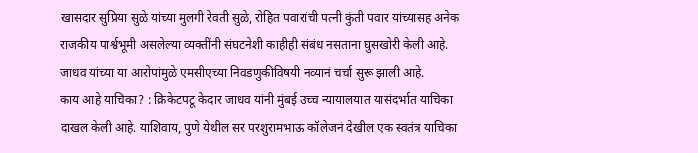खासदार सुप्रिया सुळे यांच्या मुलगी रेवती सुळे, रोहित पवारांची पत्नी कुंती पवार यांच्यासह अनेक राजकीय पार्श्वभूमी असलेल्या व्यक्तींनी संघटनेशी काहीही संबंध नसताना घुसखोरी केली आहे. जाधव यांच्या या आरोपांमुळे एमसीएच्या निवडणुकीविषयी नव्यानं चर्चा सुरू झाली आहे.
काय आहे याचिका? : क्रिकेटपटू केदार जाधव यांनी मुंबई उच्च न्यायालयात यासंदर्भात याचिका दाखल केली आहे. याशिवाय, पुणे येथील सर परशुरामभाऊ कॉलेजनं देखील एक स्वतंत्र याचिका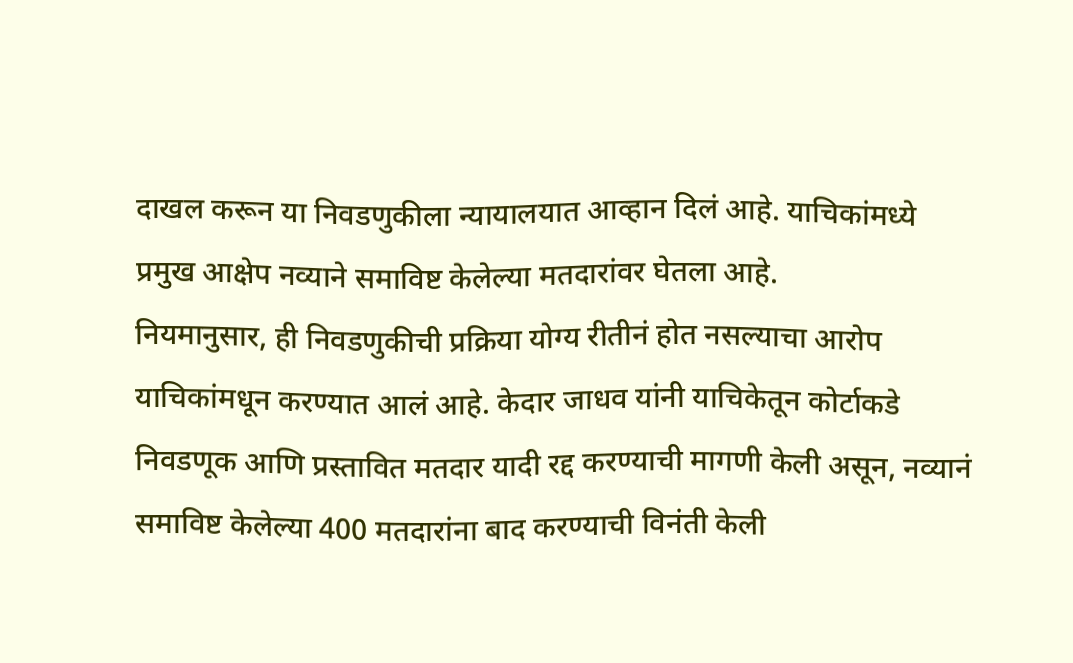दाखल करून या निवडणुकीला न्यायालयात आव्हान दिलं आहे. याचिकांमध्ये प्रमुख आक्षेप नव्याने समाविष्ट केलेल्या मतदारांवर घेतला आहे.
नियमानुसार, ही निवडणुकीची प्रक्रिया योग्य रीतीनं होत नसल्याचा आरोप याचिकांमधून करण्यात आलं आहे. केदार जाधव यांनी याचिकेतून कोर्टाकडे निवडणूक आणि प्रस्तावित मतदार यादी रद्द करण्याची मागणी केली असून, नव्यानं समाविष्ट केलेल्या 400 मतदारांना बाद करण्याची विनंती केली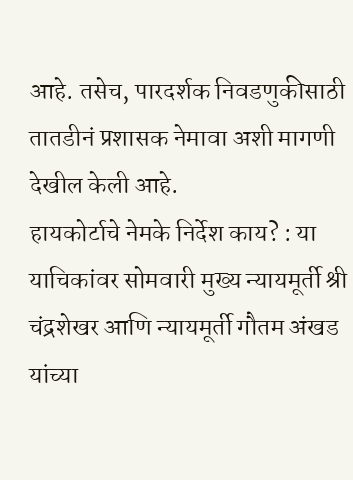आहे. तसेच, पारदर्शक निवडणुकीसाठी तातडीनं प्रशासक नेमावा अशी मागणी देखील केली आहे.
हायकोर्टाचे नेमके निर्देश काय? : या याचिकांवर सोमवारी मुख्य न्यायमूर्ती श्री चंद्रशेखर आणि न्यायमूर्ती गौतम अंखड यांच्या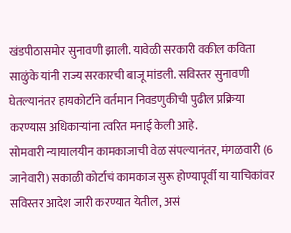खंडपीठासमोर सुनावणी झाली. यावेळी सरकारी वकील कविता साळुंके यांनी राज्य सरकारची बाजू मांडली. सविस्तर सुनावणी घेतल्यानंतर हायकोर्टाने वर्तमान निवडणुकीची पुढील प्रक्रिया करण्यास अधिकाऱ्यांना त्वरित मनाई केली आहे.
सोमवारी न्यायालयीन कामकाजाची वेळ संपल्यानंतर, मंगळवारी (6 जानेवारी) सकाळी कोर्टाचं कामकाज सुरू होण्यापूर्वी या याचिकांवर सविस्तर आदेश जारी करण्यात येतील, असं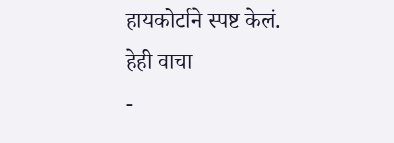हायकोर्टाने स्पष्ट केलं.
हेही वाचा
-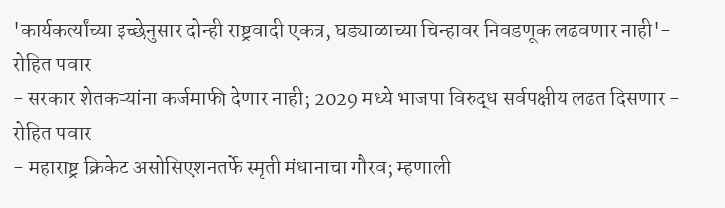'कार्यकर्त्यांच्या इच्छेनुसार दोन्ही राष्ट्रवादी एकत्र, घड्याळाच्या चिन्हावर निवडणूक लढवणार नाही'- रोहित पवार
- सरकार शेतकऱ्यांना कर्जमाफी देणार नाही; 2029 मध्ये भाजपा विरुद्ध सर्वपक्षीय लढत दिसणार - रोहित पवार
- महाराष्ट्र क्रिकेट असोसिएशनतर्फे स्मृती मंधानाचा गौरव; म्हणाली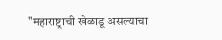"महाराष्ट्राची खेळाडू असल्याचा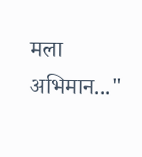मला अभिमान..."